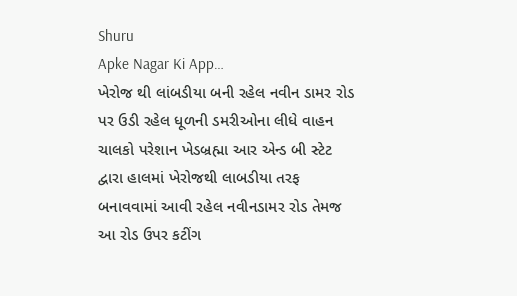Shuru
Apke Nagar Ki App…
ખેરોજ થી લાંબડીયા બની રહેલ નવીન ડામર રોડ પર ઉડી રહેલ ધૂળની ડમરીઓના લીધે વાહન ચાલકો પરેશાન ખેડબ્રહ્મા આર એન્ડ બી સ્ટેટ દ્વારા હાલમાં ખેરોજથી લાબડીયા તરફ બનાવવામાં આવી રહેલ નવીનડામર રોડ તેમજ આ રોડ ઉપર કટીંગ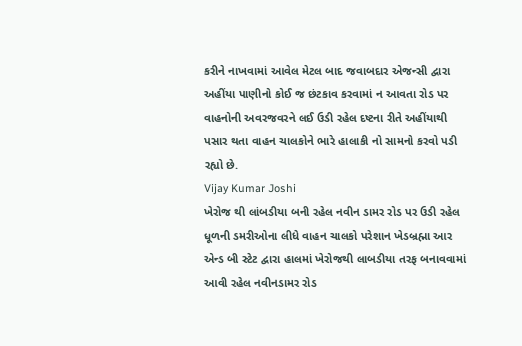કરીને નાખવામાં આવેલ મેટલ બાદ જવાબદાર એજન્સી દ્વારા અહીંયા પાણીનો કોઈ જ છંટકાવ કરવામાં ન આવતા રોડ પર વાહનોની અવરજવરને લઈ ઉડી રહેલ દષ્ટના રીતે અહીંયાથી પસાર થતા વાહન ચાલકોને ભારે હાલાકી નો સામનો કરવો પડી રહ્યો છે.
Vijay Kumar Joshi
ખેરોજ થી લાંબડીયા બની રહેલ નવીન ડામર રોડ પર ઉડી રહેલ ધૂળની ડમરીઓના લીધે વાહન ચાલકો પરેશાન ખેડબ્રહ્મા આર એન્ડ બી સ્ટેટ દ્વારા હાલમાં ખેરોજથી લાબડીયા તરફ બનાવવામાં આવી રહેલ નવીનડામર રોડ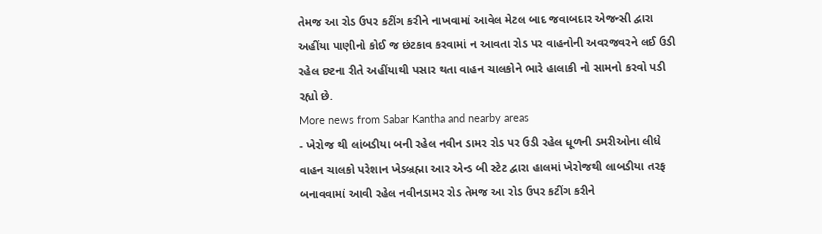તેમજ આ રોડ ઉપર કટીંગ કરીને નાખવામાં આવેલ મેટલ બાદ જવાબદાર એજન્સી દ્વારા અહીંયા પાણીનો કોઈ જ છંટકાવ કરવામાં ન આવતા રોડ પર વાહનોની અવરજવરને લઈ ઉડી રહેલ દષ્ટના રીતે અહીંયાથી પસાર થતા વાહન ચાલકોને ભારે હાલાકી નો સામનો કરવો પડી રહ્યો છે.
More news from Sabar Kantha and nearby areas
- ખેરોજ થી લાંબડીયા બની રહેલ નવીન ડામર રોડ પર ઉડી રહેલ ધૂળની ડમરીઓના લીધે વાહન ચાલકો પરેશાન ખેડબ્રહ્મા આર એન્ડ બી સ્ટેટ દ્વારા હાલમાં ખેરોજથી લાબડીયા તરફ બનાવવામાં આવી રહેલ નવીનડામર રોડ તેમજ આ રોડ ઉપર કટીંગ કરીને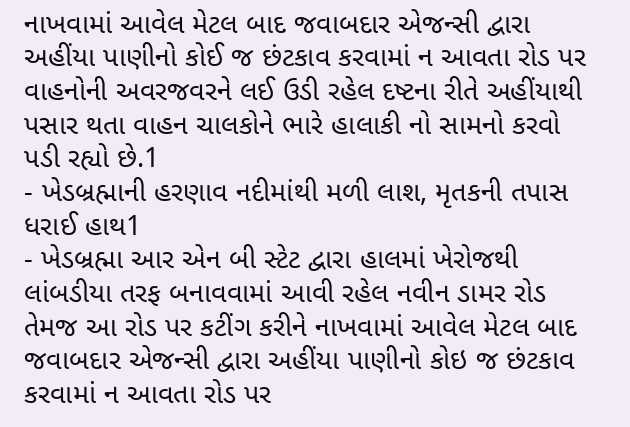નાખવામાં આવેલ મેટલ બાદ જવાબદાર એજન્સી દ્વારા અહીંયા પાણીનો કોઈ જ છંટકાવ કરવામાં ન આવતા રોડ પર વાહનોની અવરજવરને લઈ ઉડી રહેલ દષ્ટના રીતે અહીંયાથી પસાર થતા વાહન ચાલકોને ભારે હાલાકી નો સામનો કરવો પડી રહ્યો છે.1
- ખેડબ્રહ્માની હરણાવ નદીમાંથી મળી લાશ, મૃતકની તપાસ ધરાઈ હાથ1
- ખેડબ્રહ્મા આર એન બી સ્ટેટ દ્વારા હાલમાં ખેરોજથી લાંબડીયા તરફ બનાવવામાં આવી રહેલ નવીન ડામર રોડ તેમજ આ રોડ પર કટીંગ કરીને નાખવામાં આવેલ મેટલ બાદ જવાબદાર એજન્સી દ્વારા અહીંયા પાણીનો કોઇ જ છંટકાવ કરવામાં ન આવતા રોડ પર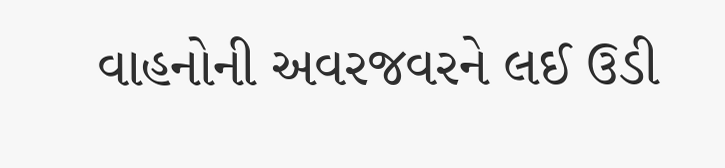વાહનોની અવરજવરને લઈ ઉડી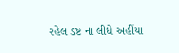રહેલ ડષ્ટ ના લીધે અહીંયા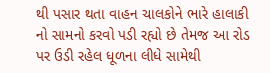થી પસાર થતા વાહન ચાલકોને ભારે હાલાકી નો સામનો કરવો પડી રહ્યો છે તેમજ આ રોડ પર ઉડી રહેલ ધૂળના લીધે સામેથી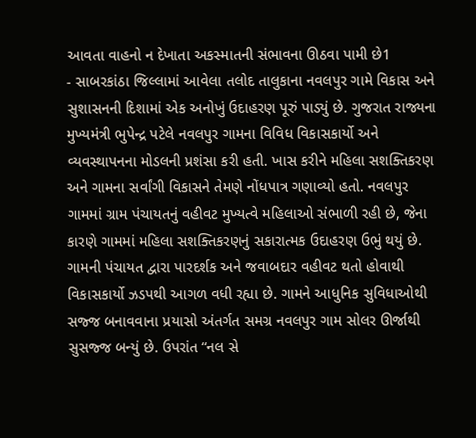આવતા વાહનો ન દેખાતા અકસ્માતની સંભાવના ઊઠવા પામી છે1
- સાબરકાંઠા જિલ્લામાં આવેલા તલોદ તાલુકાના નવલપુર ગામે વિકાસ અને સુશાસનની દિશામાં એક અનોખું ઉદાહરણ પૂરું પાડ્યું છે. ગુજરાત રાજ્યના મુખ્યમંત્રી ભુપેન્દ્ર પટેલે નવલપુર ગામના વિવિધ વિકાસકાર્યો અને વ્યવસ્થાપનના મોડલની પ્રશંસા કરી હતી. ખાસ કરીને મહિલા સશક્તિકરણ અને ગામના સર્વાંગી વિકાસને તેમણે નોંધપાત્ર ગણાવ્યો હતો. નવલપુર ગામમાં ગ્રામ પંચાયતનું વહીવટ મુખ્યત્વે મહિલાઓ સંભાળી રહી છે, જેના કારણે ગામમાં મહિલા સશક્તિકરણનું સકારાત્મક ઉદાહરણ ઉભું થયું છે. ગામની પંચાયત દ્વારા પારદર્શક અને જવાબદાર વહીવટ થતો હોવાથી વિકાસકાર્યો ઝડપથી આગળ વધી રહ્યા છે. ગામને આધુનિક સુવિધાઓથી સજ્જ બનાવવાના પ્રયાસો અંતર્ગત સમગ્ર નવલપુર ગામ સોલર ઊર્જાથી સુસજ્જ બન્યું છે. ઉપરાંત “નલ સે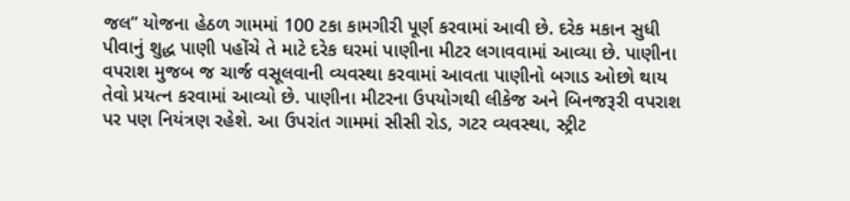જલ” યોજના હેઠળ ગામમાં 100 ટકા કામગીરી પૂર્ણ કરવામાં આવી છે. દરેક મકાન સુધી પીવાનું શુદ્ધ પાણી પહોંચે તે માટે દરેક ઘરમાં પાણીના મીટર લગાવવામાં આવ્યા છે. પાણીના વપરાશ મુજબ જ ચાર્જ વસૂલવાની વ્યવસ્થા કરવામાં આવતા પાણીનો બગાડ ઓછો થાય તેવો પ્રયત્ન કરવામાં આવ્યો છે. પાણીના મીટરના ઉપયોગથી લીકેજ અને બિનજરૂરી વપરાશ પર પણ નિયંત્રણ રહેશે. આ ઉપરાંત ગામમાં સીસી રોડ, ગટર વ્યવસ્થા, સ્ટ્રીટ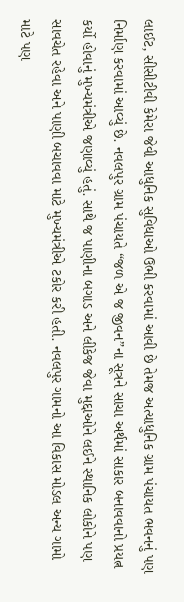લાઈટ, સીસીટીવી કેમેરા જેવી આધુનિક સુવિધાઓ ઉભી કરવામાં આવી છે તેમજ અત્યાધુનિક ગ્રામ પંચાયત ભવનનું પણ નિર્માણ કરવામાં આવ્યું છે. નવલપુર ગ્રામ પંચાયતે “જળ એ જ જીવન”ના સૂત્રને સાચા અર્થમાં સાકાર બનાવવાનો પ્રયત્ન કર્યો હોવાનું મુખ્યમંત્રીએ જણાવ્યું હતું. સાથે જ પાણીના બગાડ અને લીકેજ જેવા મુદ્દાઓને લઈને સ્થાનિક લોકોને પણ સાવચેત રહેવા અને પાણી બચાવવા માટે મુખ્યમંત્રીએ ટકોર કરી હતી. નવલપુર ગામનો આ વિકાસ મોડલ અન્ય ગામો માટે પણ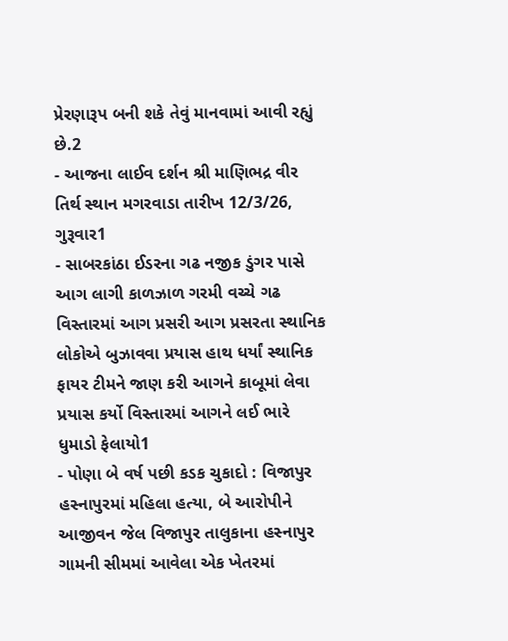પ્રેરણારૂપ બની શકે તેવું માનવામાં આવી રહ્યું છે.2
- આજના લાઈવ દર્શન શ્રી માણિભદ્ર વીર તિર્થ સ્થાન મગરવાડા તારીખ 12/3/26, ગુરૂવાર1
- સાબરકાંઠા ઈડરના ગઢ નજીક ડુંગર પાસે આગ લાગી કાળઝાળ ગરમી વચ્ચે ગઢ વિસ્તારમાં આગ પ્રસરી આગ પ્રસરતા સ્થાનિક લોકોએ બુઝાવવા પ્રયાસ હાથ ધર્યાં સ્થાનિક ફાયર ટીમને જાણ કરી આગને કાબૂમાં લેવા પ્રયાસ કર્યો વિસ્તારમાં આગને લઈ ભારે ધુમાડો ફેલાયો1
- પોણા બે વર્ષ પછી કડક ચુકાદો : વિજાપુર હસ્નાપુરમાં મહિલા હત્યા, બે આરોપીને આજીવન જેલ વિજાપુર તાલુકાના હસ્નાપુર ગામની સીમમાં આવેલા એક ખેતરમાં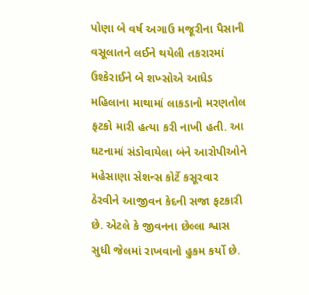પોણા બે વર્ષ અગાઉ મજૂરીના પૈસાની વસૂલાતને લઈને થયેલી તકરારમાં ઉશ્કેરાઈને બે શખ્સોએ આધેડ મહિલાના માથામાં લાકડાનો મરણતોલ ફટકો મારી હત્યા કરી નાખી હતી. આ ઘટનામાં સંડોવાયેલા બંને આરોપીઓને મહેસાણા સેશન્સ કોર્ટે કસૂરવાર ઠેરવીને આજીવન કેદની સજા ફટકારી છે. એટલે કે જીવનના છેલ્લા શ્વાસ સુધી જેલમાં રાખવાનો હુકમ કર્યો છે.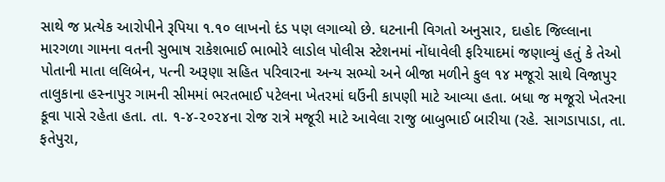સાથે જ પ્રત્યેક આરોપીને રૂપિયા ૧.૧૦ લાખનો દંડ પણ લગાવ્યો છે. ઘટનાની વિગતો અનુસાર, દાહોદ જિલ્લાના મારગળા ગામના વતની સુભાષ રાકેશભાઈ ભાભોરે લાડોલ પોલીસ સ્ટેશનમાં નોંધાવેલી ફરિયાદમાં જણાવ્યું હતું કે તેઓ પોતાની માતા લલિબેન, પત્ની અરૂણા સહિત પરિવારના અન્ય સભ્યો અને બીજા મળીને કુલ ૧૪ મજૂરો સાથે વિજાપુર તાલુકાના હસ્નાપુર ગામની સીમમાં ભરતભાઈ પટેલના ખેતરમાં ઘઉંની કાપણી માટે આવ્યા હતા. બધા જ મજૂરો ખેતરના કૂવા પાસે રહેતા હતા. તા. ૧-૪-૨૦૨૪ના રોજ રાત્રે મજૂરી માટે આવેલા રાજુ બાબુભાઈ બારીયા (રહે. સાગડાપાડા, તા. ફતેપુરા,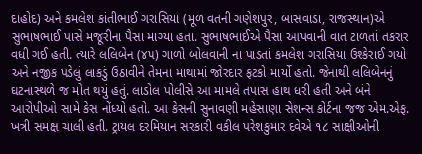દાહોદ) અને કમલેશ કાંતીભાઈ ગરાસિયા (મૂળ વતની ગણેશપુર, બાસવાડા, રાજસ્થાન)એ સુભાષભાઈ પાસે મજૂરીના પૈસા માગ્યા હતા. સુભાષભાઈએ પૈસા આપવાની વાત ટાળતાં તકરાર વધી ગઈ હતી. ત્યારે લલિબેન (૪૫) ગાળો બોલવાની ના પાડતાં કમલેશ ગરાસિયા ઉશ્કેરાઈ ગયો અને નજીક પડેલું લાકડું ઉઠાવીને તેમના માથામાં જોરદાર ફટકો માર્યો હતો. જેનાથી લલિબેનનું ઘટનાસ્થળે જ મોત થયું હતું. લાડોલ પોલીસે આ મામલે તપાસ હાથ ધરી હતી અને બંને આરોપીઓ સામે કેસ નોંધ્યો હતો. આ કેસની સુનાવણી મહેસાણા સેશન્સ કોર્ટના જજ એમ.એફ. ખત્રી સમક્ષ ચાલી હતી. ટ્રાયલ દરમિયાન સરકારી વકીલ પરેશકુમાર દવેએ ૧૮ સાક્ષીઓની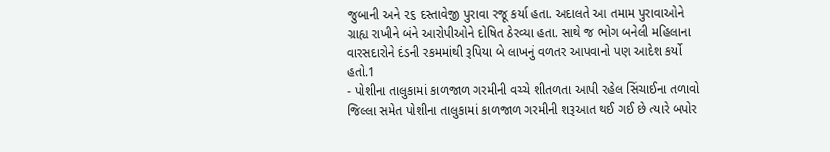જુબાની અને ૨૬ દસ્તાવેજી પુરાવા રજૂ કર્યા હતા. અદાલતે આ તમામ પુરાવાઓને ગ્રાહ્ય રાખીને બંને આરોપીઓને દોષિત ઠેરવ્યા હતા. સાથે જ ભોગ બનેલી મહિલાના વારસદારોને દંડની રકમમાંથી રૂપિયા બે લાખનું વળતર આપવાનો પણ આદેશ કર્યો હતો.1
- પોશીના તાલુકામાં કાળજાળ ગરમીની વચ્ચે શીતળતા આપી રહેલ સિંચાઈના તળાવો જિલ્લા સમેત પોશીના તાલુકામાં કાળજાળ ગરમીની શરૂઆત થઈ ગઈ છે ત્યારે બપોર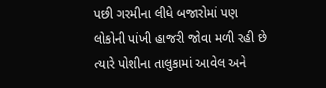પછી ગરમીના લીધે બજારોમાં પણ લોકોની પાંખી હાજરી જોવા મળી રહી છે ત્યારે પોશીના તાલુકામાં આવેલ અને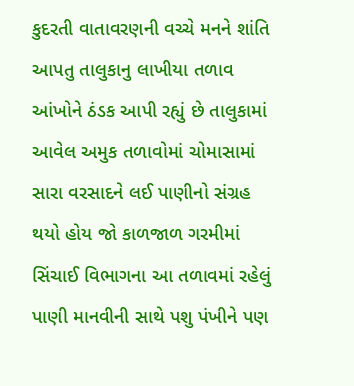કુદરતી વાતાવરણની વચ્ચે મનને શાંતિ આપતુ તાલુકાનુ લાખીયા તળાવ આંખોને ઠંડક આપી રહ્યું છે તાલુકામાં આવેલ અમુક તળાવોમાં ચોમાસામાં સારા વરસાદને લઈ પાણીનો સંગ્રહ થયો હોય જો કાળજાળ ગરમીમાં સિંચાઈ વિભાગના આ તળાવમાં રહેલું પાણી માનવીની સાથે પશુ પંખીને પણ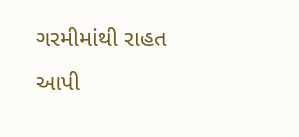ગરમીમાંથી રાહત આપી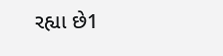રહ્યા છે1